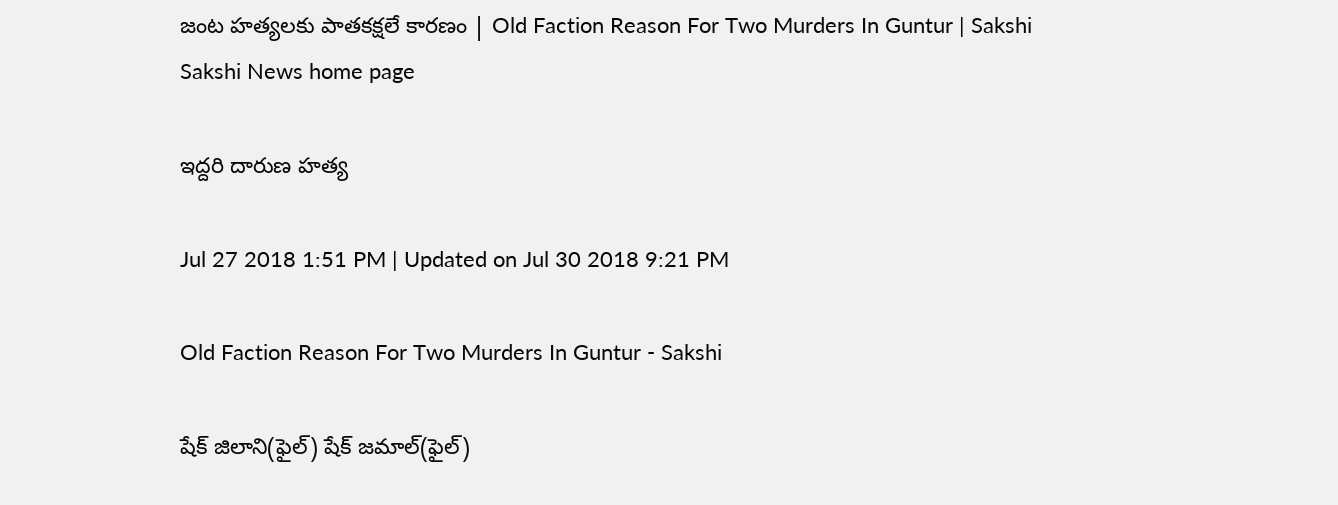జంట హత్యలకు పాతకక్షలే కారణం | Old Faction Reason For Two Murders In Guntur | Sakshi
Sakshi News home page

ఇద్దరి దారుణ హత్య

Jul 27 2018 1:51 PM | Updated on Jul 30 2018 9:21 PM

Old Faction Reason For Two Murders In Guntur - Sakshi

షేక్‌ జిలాని(ఫైల్‌) షేక్‌ జమాల్‌(ఫైల్‌)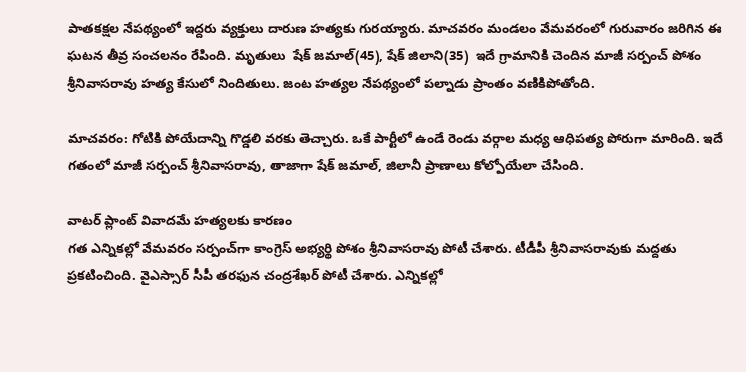పాతకక్షల నేపథ్యంలో ఇద్దరు వ్యక్తులు దారుణ హత్యకు గురయ్యారు. మాచవరం మండలం వేమవరంలో గురువారం జరిగిన ఈ ఘటన తీవ్ర సంచలనం రేపింది. మృతులు  షేక్‌ జమాల్‌(45), షేక్‌ జిలాని(35)  ఇదే గ్రామానికి చెందిన మాజీ సర్పంచ్‌ పోశం శ్రీనివాసరావు హత్య కేసులో నిందితులు. జంట హత్యల నేపథ్యంలో పల్నాడు ప్రాంతం వణికిపోతోంది.

మాచవరం: గోటికి పోయేదాన్ని గొడ్డలి వరకు తెచ్చారు. ఒకే పార్టీలో ఉండే రెండు వర్గాల మధ్య ఆధిపత్య పోరుగా మారింది. ఇదే గతంలో మాజీ సర్పంచ్‌ శ్రీనివాసరావు, తాజాగా షేక్‌ జమాల్, జిలానీ ప్రాణాలు కోల్పోయేలా చేసింది.

వాటర్‌ ప్లాంట్‌ వివాదమే హత్యలకు కారణం
గత ఎన్నికల్లో వేమవరం సర్పంచ్‌గా కాంగ్రెస్‌ అభ్యర్థి పోశం శ్రీనివాసరావు పోటీ చేశారు. టీడీపీ శ్రీనివాసరావుకు మద్దతు ప్రకటించింది. వైఎస్సార్‌ సీపీ తరఫున చంద్రశేఖర్‌ పోటీ చేశారు. ఎన్నికల్లో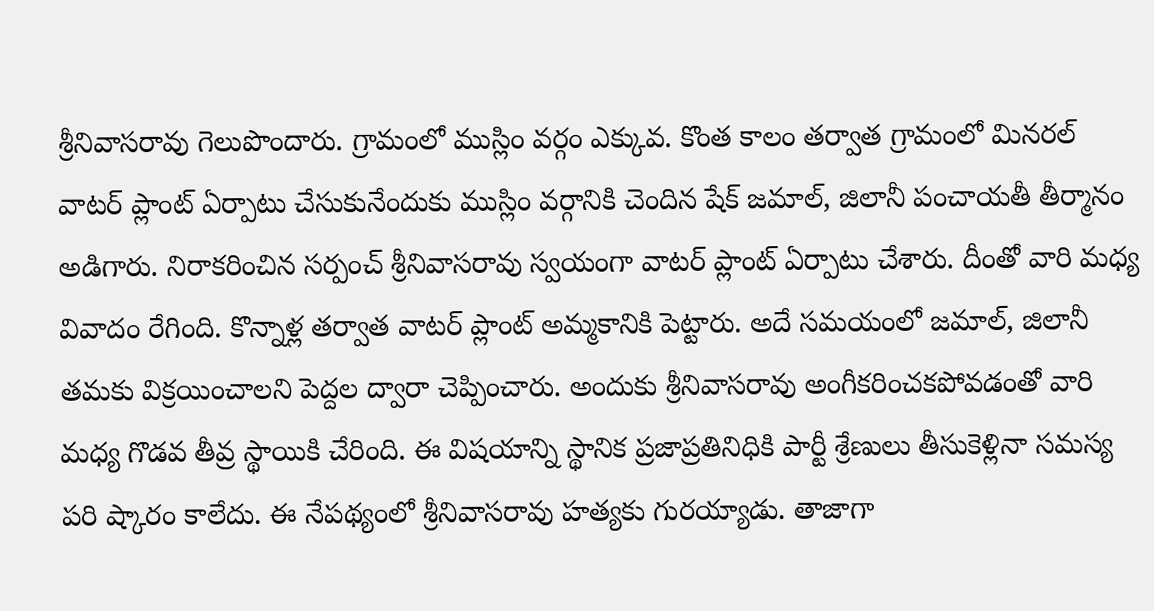శ్రీనివాసరావు గెలుపొందారు. గ్రామంలో ముస్లిం వర్గం ఎక్కువ. కొంత కాలం తర్వాత గ్రామంలో మినరల్‌ వాటర్‌ ప్లాంట్‌ ఏర్పాటు చేసుకునేందుకు ముస్లిం వర్గానికి చెందిన షేక్‌ జమాల్, జిలానీ పంచాయతీ తీర్మానం అడిగారు. నిరాకరించిన సర్పంచ్‌ శ్రీనివాసరావు స్వయంగా వాటర్‌ ప్లాంట్‌ ఏర్పాటు చేశారు. దీంతో వారి మధ్య వివాదం రేగింది. కొన్నాళ్ల తర్వాత వాటర్‌ ప్లాంట్‌ అమ్మకానికి పెట్టారు. అదే సమయంలో జమాల్, జిలానీ తమకు విక్రయించాలని పెద్దల ద్వారా చెప్పించారు. అందుకు శ్రీనివాసరావు అంగీకరించకపోవడంతో వారి మధ్య గొడవ తీవ్ర స్థాయికి చేరింది. ఈ విషయాన్ని స్థానిక ప్రజాప్రతినిధికి పార్టీ శ్రేణులు తీసుకెళ్లినా సమస్య పరి ష్కారం కాలేదు. ఈ నేపథ్యంలో శ్రీనివాసరావు హత్యకు గురయ్యాడు. తాజాగా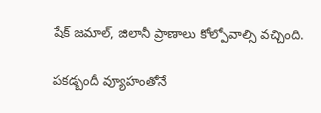షేక్‌ జమాల్, జిలానీ ప్రాణాలు కోల్పోవాల్సి వచ్చింది.

పకడ్బందీ వ్యూహంతోనే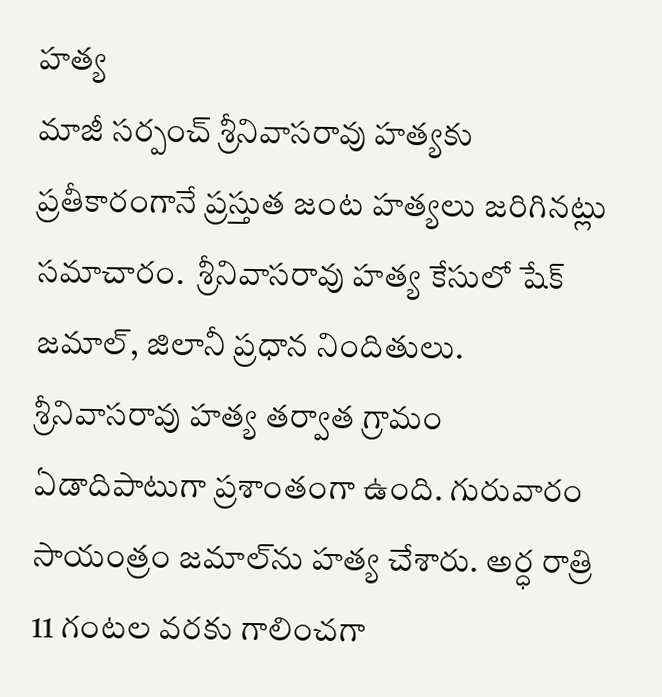హత్య
మాజీ సర్పంచ్‌ శ్రీనివాసరావు హత్యకు ప్రతీకారంగానే ప్రస్తుత జంట హత్యలు జరిగినట్లు సమాచారం.  శ్రీనివాసరావు హత్య కేసులో షేక్‌ జమాల్, జిలానీ ప్రధాన నిందితులు. శ్రీనివాసరావు హత్య తర్వాత గ్రామం ఏడాదిపాటుగా ప్రశాంతంగా ఉంది. గురువారం సాయంత్రం జమాల్‌ను హత్య చేశారు. అర్ధ రాత్రి 11 గంటల వరకు గాలించగా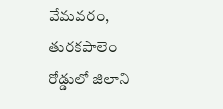వేమవరం, తురకపాలెం రోడ్డులో జిలాని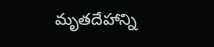మృతదేహాన్ని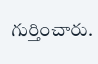గుర్తించారు.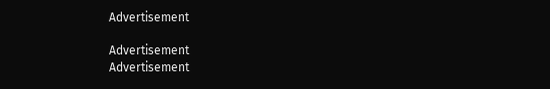Advertisement

Advertisement
Advertisement